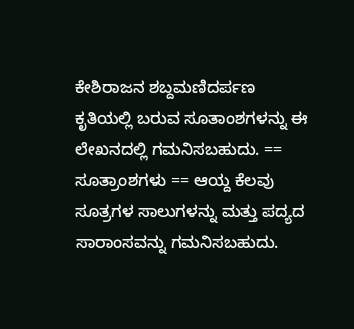ಕೇಶಿರಾಜನ ಶಬ್ದಮಣಿದರ್ಪಣ ಕೃತಿಯಲ್ಲಿ ಬರುವ ಸೂತಾಂಶಗಳನ್ನು ಈ ಲೇಖನದಲ್ಲಿ ಗಮನಿಸಬಹುದು. == ಸೂತ್ರಾಂಶಗಳು == ಆಯ್ದ ಕೆಲವು ಸೂತ್ರಗಳ ಸಾಲುಗಳನ್ನು ಮತ್ತು ಪದ್ಯದ ಸಾರಾಂಸವನ್ನು ಗಮನಿಸಬಹುದು.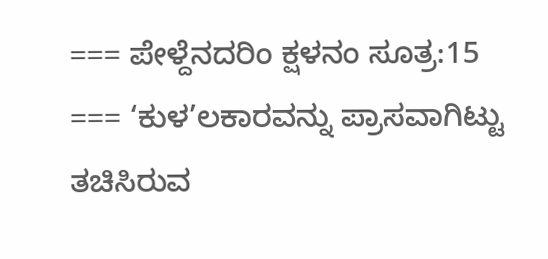=== ಪೇಳ್ದೆನದರಿಂ ಕ್ಷಳನಂ ಸೂತ್ರ:15 === ‘ಕುಳ’ಲಕಾರವನ್ನು ಪ್ರಾಸವಾಗಿಟ್ಟು ತಚಿಸಿರುವ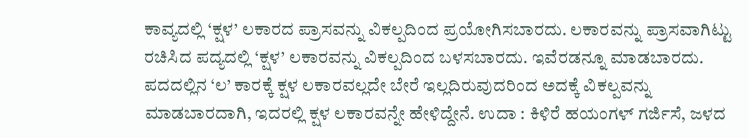ಕಾವ್ಯದಲ್ಲಿ ‘ಕ್ಷಳ’ ಲಕಾರದ ಪ್ರಾಸವನ್ನು ವಿಕಲ್ಪದಿಂದ ಪ್ರಯೋಗಿಸಬಾರದು. ಲಕಾರವನ್ನು ಪ್ರಾಸವಾಗಿಟ್ಟು ರಚಿಸಿದ ಪದ್ಯದಲ್ಲಿ ‘ಕ್ಷಳ’ ಲಕಾರವನ್ನು ವಿಕಲ್ಪದಿಂದ ಬಳಸಬಾರದು. ಇವೆರಡನ್ನೂ ಮಾಡಬಾರದು. ಪದದಲ್ಲಿನ ‘ಲ’ ಕಾರಕ್ಕೆ ಕ್ಷಳ ಲಕಾರವಲ್ಲದೇ ಬೇರೆ ಇಲ್ಲದಿರುವುದರಿಂದ ಅದಕ್ಕೆ ವಿಕಲ್ಪವನ್ನು ಮಾಡಬಾರದಾಗಿ, ಇದರಲ್ಲಿ ಕ್ಷಳ ಲಕಾರವನ್ನೇ ಹೇಳಿದ್ದೇನೆ. ಉದಾ : ಕಿಳಿರೆ ಹಯಂಗಳ್ ಗರ್ಜಿಸೆ, ಜಳದ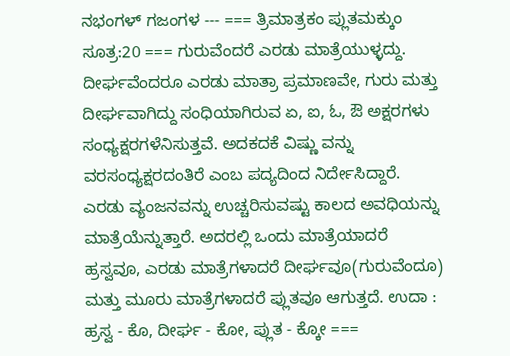ನಭಂಗಳ್ ಗಜಂಗಳ --- === ತ್ರಿಮಾತ್ರಕಂ ಪ್ಲುತಮಕ್ಕುಂ ಸೂತ್ರ:20 === ಗುರುವೆಂದರೆ ಎರಡು ಮಾತ್ರೆಯುಳ್ಳದ್ದು. ದೀರ್ಘವೆಂದರೂ ಎರಡು ಮಾತ್ರಾ ಪ್ರಮಾಣವೇ, ಗುರು ಮತ್ತು ದೀರ್ಘವಾಗಿದ್ದು ಸಂಧಿಯಾಗಿರುವ ಏ, ಐ, ಓ, ಔ ಅಕ್ಷರಗಳು ಸಂಧ್ಯಕ್ಷರಗಳೆನಿಸುತ್ತವೆ. ಅದಕದಕೆ ವಿಷ್ಣು ವನ್ನು ವರಸಂಧ್ಯಕ್ಷರದಂತಿರೆ ಎಂಬ ಪದ್ಯದಿಂದ ನಿರ್ದೇಸಿದ್ದಾರೆ. ಎರಡು ವ್ಯಂಜನವನ್ನು ಉಚ್ಚರಿಸುವಷ್ಟು ಕಾಲದ ಅವಧಿಯನ್ನು ಮಾತ್ರೆಯೆನ್ನುತ್ತಾರೆ. ಅದರಲ್ಲಿ ಒಂದು ಮಾತ್ರೆಯಾದರೆ ಹ್ರಸ್ವವೂ, ಎರಡು ಮಾತ್ರೆಗಳಾದರೆ ದೀರ್ಘವೂ(ಗುರುವೆಂದೂ) ಮತ್ತು ಮೂರು ಮಾತ್ರೆಗಳಾದರೆ ಪ್ಲುತವೂ ಆಗುತ್ತದೆ. ಉದಾ : ಹ್ರಸ್ವ - ಕೊ, ದೀರ್ಘ - ಕೋ, ಪ್ಲುತ - ಕ್ಕೋ ===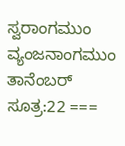ಸ್ವರಾಂಗಮುಂ ವ್ಯಂಜನಾಂಗಮುಂ ತಾನೆಂಬರ್ ಸೂತ್ರ:22 ===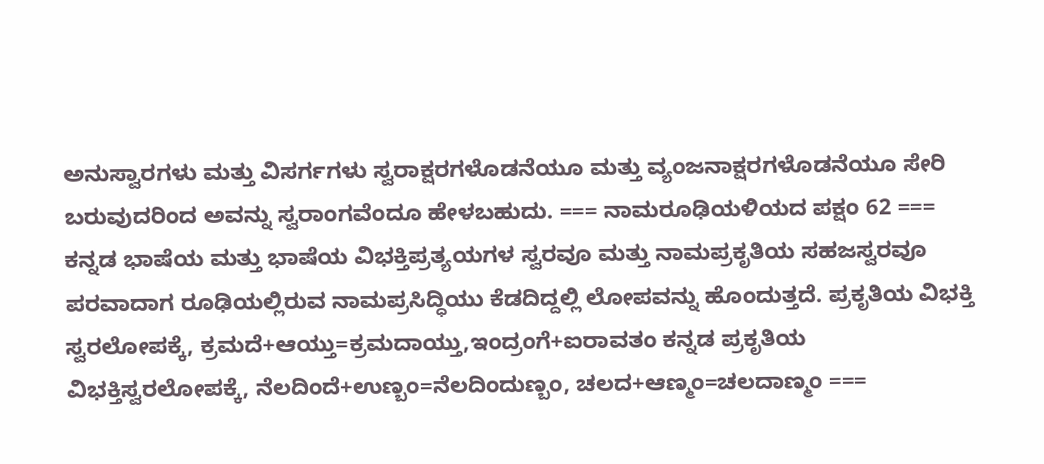ಅನುಸ್ವಾರಗಳು ಮತ್ತು ವಿಸರ್ಗಗಳು ಸ್ವರಾಕ್ಷರಗಳೊಡನೆಯೂ ಮತ್ತು ವ್ಯಂಜನಾಕ್ಷರಗಳೊಡನೆಯೂ ಸೇರಿ ಬರುವುದರಿಂದ ಅವನ್ನು ಸ್ವರಾಂಗವೆಂದೂ ಹೇಳಬಹುದು. === ನಾಮರೂಢಿಯಳಿಯದ ಪಕ್ಷಂ 62 === ಕನ್ನಡ ಭಾಷೆಯ ಮತ್ತು ಭಾಷೆಯ ವಿಭಕ್ತಿಪ್ರತ್ಯಯಗಳ ಸ್ವರವೂ ಮತ್ತು ನಾಮಪ್ರಕೃತಿಯ ಸಹಜಸ್ವರವೂ ಪರವಾದಾಗ ರೂಢಿಯಲ್ಲಿರುವ ನಾಮಪ್ರಸಿದ್ಧಿಯು ಕೆಡದಿದ್ದಲ್ಲಿ ಲೋಪವನ್ನು ಹೊಂದುತ್ತದೆ. ಪ್ರಕೃತಿಯ ವಿಭಕ್ತಿ ಸ್ವರಲೋಪಕ್ಕೆ, ಕ್ರಮದೆ+ಆಯ್ತು=ಕ್ರಮದಾಯ್ತು,ಇಂದ್ರಂಗೆ+ಐರಾವತಂ ಕನ್ನಡ ಪ್ರಕೃತಿಯ ವಿಭಕ್ತಿಸ್ವರಲೋಪಕ್ಕೆ, ನೆಲದಿಂದೆ+ಉಣ್ಬಂ=ನೆಲದಿಂದುಣ್ಬಂ, ಚಲದ+ಆಣ್ಮಂ=ಚಲದಾಣ್ಮಂ ===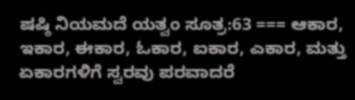ಷಷ್ಠಿ ನಿಯಮದೆ ಯತ್ವಂ ಸೂತ್ರ:63 === ಆಕಾರ, ಇಕಾರ, ಈಕಾರ, ಓಕಾರ, ಐಕಾರ, ಎಕಾರ, ಮತ್ತು ಏಕಾರಗಳಿಗೆ ಸ್ವರವು ಪರವಾದರೆ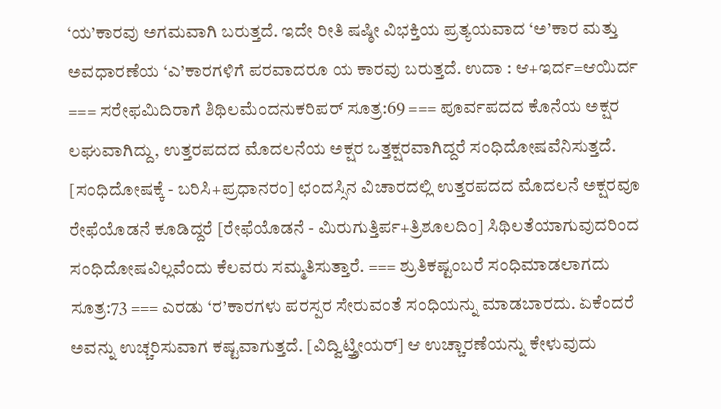‘ಯ’ಕಾರವು ಅಗಮವಾಗಿ ಬರುತ್ತದೆ. ಇದೇ ರೀತಿ ಷಷ್ಠೀ ವಿಭಕ್ತಿಯ ಪ್ರತ್ಯಯವಾದ ‘ಅ’ಕಾರ ಮತ್ತು ಅವಧಾರಣೆಯ ‘ಎ’ಕಾರಗಳಿಗೆ ಪರವಾದರೂ ಯ ಕಾರವು ಬರುತ್ತದೆ. ಉದಾ : ಆ+ಇರ್ದ=ಆಯಿರ್ದ === ಸರೇಫಮಿದಿರಾಗೆ ಶಿಥಿಲಮೆಂದನುಕರಿಪರ್ ಸೂತ್ರ:69 === ಪೂರ್ವಪದದ ಕೊನೆಯ ಅಕ್ಷರ ಲಘುವಾಗಿದ್ದು, ಉತ್ತರಪದದ ಮೊದಲನೆಯ ಅಕ್ಷರ ಒತ್ತಕ್ಷರವಾಗಿದ್ದರೆ ಸಂಧಿದೋಷವೆನಿಸುತ್ತದೆ. [ಸಂಧಿದೋಷಕ್ಕೆ - ಬರಿಸಿ+ಪ್ರಧಾನರಂ] ಛಂದಸ್ಸಿನ ವಿಚಾರದಲ್ಲಿ ಉತ್ತರಪದದ ಮೊದಲನೆ ಅಕ್ಷರವೂ ರೇಫೆಯೊಡನೆ ಕೂಡಿದ್ದರೆ [ರೇಫೆಯೊಡನೆ - ಮಿರುಗುತ್ತಿರ್ಪ+ತ್ರಿಶೂಲದಿಂ] ಸಿಥಿಲತೆಯಾಗುವುದರಿಂದ ಸಂಧಿದೋಷವಿಲ್ಲವೆಂದು ಕೆಲವರು ಸಮ್ಮತಿಸುತ್ತಾರೆ. === ಶ್ರುತಿಕಷ್ಟಂಬರೆ ಸಂಧಿಮಾಡಲಾಗದು ಸೂತ್ರ:73 === ಎರಡು ‘ರ’ಕಾರಗಳು ಪರಸ್ಪರ ಸೇರುವಂತೆ ಸಂಧಿಯನ್ನು ಮಾಡಬಾರದು. ಏಕೆಂದರೆ ಅವನ್ನು ಉಚ್ಚರಿಸುವಾಗ ಕಷ್ಟವಾಗುತ್ತದೆ. [ವಿದ್ವಿಟ್ಸ್ತ್ರೀಯರ್] ಆ ಉಚ್ಚಾರಣೆಯನ್ನು ಕೇಳುವುದು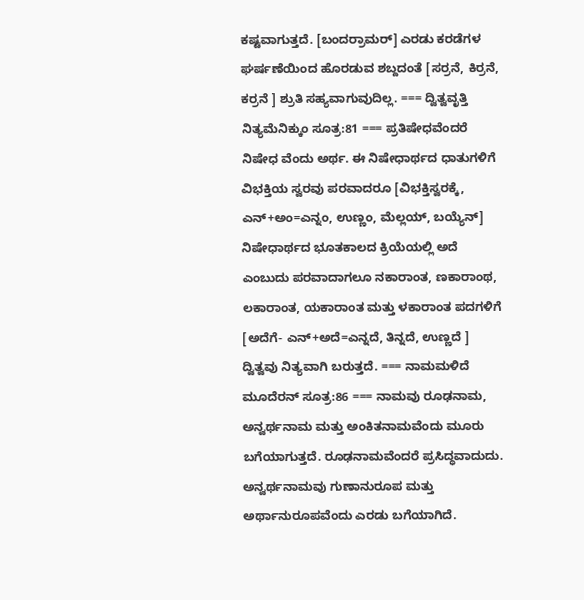ಕಷ್ಟವಾಗುತ್ತದೆ. [ಬಂದರ್ರಾಮರ್] ಎರಡು ಕರಡೆಗಳ ಘರ್ಷಣೆಯಿಂದ ಹೊರಡುವ ಶಬ್ದದಂತೆ [ಸರ್ರನೆ, ಕಿರ್ರನೆ, ಕರ್ರನೆ ] ಶ್ರುತಿ ಸಹ್ಯವಾಗುವುದಿಲ್ಲ. === ದ್ವಿತ್ವವೃತ್ತಿ ನಿತ್ಯಮೆನಿಕ್ಕುಂ ಸೂತ್ರ:81 === ಪ್ರತಿಷೇಧವೆಂದರೆ ನಿಷೇಧ ವೆಂದು ಅರ್ಥ. ಈ ನಿಷೇಧಾರ್ಥದ ಧಾತುಗಳಿಗೆ ವಿಭಕ್ತಿಯ ಸ್ವರವು ಪರವಾದರೂ [ವಿಭಕ್ತಿಸ್ವರಕ್ಕೆ, ಎನ್+ಅಂ=ಎನ್ನಂ, ಉಣ್ಣಂ, ಮೆಲ್ಲಯ್, ಬಯ್ಯೆನ್] ನಿಷೇಧಾರ್ಥದ ಭೂತಕಾಲದ ಕ್ರಿಯೆಯಲ್ಲಿ ಅದೆ ಎಂಬುದು ಪರವಾದಾಗಲೂ ನಕಾರಾಂತ, ಣಕಾರಾಂಥ, ಲಕಾರಾಂತ, ಯಕಾರಾಂತ ಮತ್ತು ಳಕಾರಾಂತ ಪದಗಳಿಗೆ [ಅದೆಗೆ- ಎನ್+ಅದೆ=ಎನ್ನದೆ, ತಿನ್ನದೆ, ಉಣ್ಣದೆ ] ದ್ವಿತ್ವವು ನಿತ್ಯವಾಗಿ ಬರುತ್ತದೆ. === ನಾಮಮಳಿದೆ ಮೂದೆರನ್ ಸೂತ್ರ:86 === ನಾಮವು ರೂಢನಾಮ, ಅನ್ವರ್ಥನಾಮ ಮತ್ತು ಅಂಕಿತನಾಮವೆಂದು ಮೂರು ಬಗೆಯಾಗುತ್ತದೆ. ರೂಢನಾಮವೆಂದರೆ ಪ್ರಸಿದ್ಧವಾದುದು. ಅನ್ವರ್ಥನಾಮವು ಗುಣಾನುರೂಪ ಮತ್ತು ಅರ್ಥಾನುರೂಪವೆಂದು ಎರಡು ಬಗೆಯಾಗಿದೆ.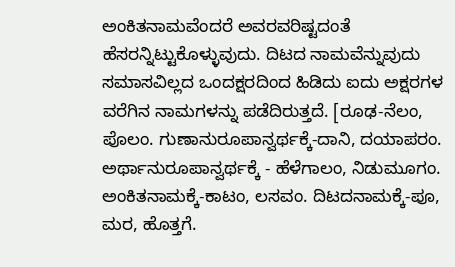ಅಂಕಿತನಾಮವೆಂದರೆ ಅವರವರಿಷ್ಟದಂತೆ ಹೆಸರನ್ನಿಟ್ಟುಕೊಳ್ಳುವುದು. ದಿಟದ ನಾಮವೆನ್ನುವುದು ಸಮಾಸವಿಲ್ಲದ ಒಂದಕ್ಷರದಿಂದ ಹಿಡಿದು ಐದು ಅಕ್ಷರಗಳ ವರೆಗಿನ ನಾಮಗಳನ್ನು ಪಡೆದಿರುತ್ತದೆ. [ರೂಢ-ನೆಲಂ, ಪೊಲಂ. ಗುಣಾನುರೂಪಾನ್ವರ್ಥಕ್ಕೆ-ದಾನಿ, ದಯಾಪರಂ. ಅರ್ಥಾನುರೂಪಾನ್ವರ್ಥಕ್ಕೆ - ಹೆಳೆಗಾಲಂ, ನಿಡುಮೂಗಂ. ಅಂಕಿತನಾಮಕ್ಕೆ-ಕಾಟಂ, ಲಸವಂ. ದಿಟದನಾಮಕ್ಕೆ-ಪೂ, ಮರ, ಹೊತ್ತಗೆ.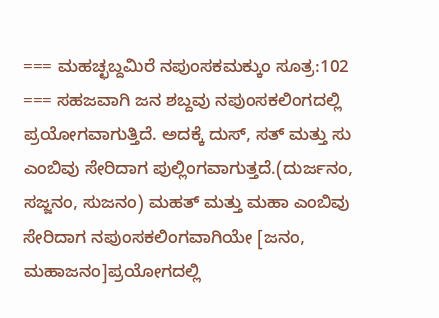=== ಮಹಚ್ಛಬ್ದಮಿರೆ ನಪುಂಸಕಮಕ್ಕುಂ ಸೂತ್ರ:102 === ಸಹಜವಾಗಿ ಜನ ಶಬ್ದವು ನಪುಂಸಕಲಿಂಗದಲ್ಲಿ ಪ್ರಯೋಗವಾಗುತ್ತಿದೆ. ಅದಕ್ಕೆ ದುಸ್, ಸತ್ ಮತ್ತು ಸು ಎಂಬಿವು ಸೇರಿದಾಗ ಪುಲ್ಲಿಂಗವಾಗುತ್ತದೆ.(ದುರ್ಜನಂ, ಸಜ್ಜನಂ, ಸುಜನಂ) ಮಹತ್ ಮತ್ತು ಮಹಾ ಎಂಬಿವು ಸೇರಿದಾಗ ನಪುಂಸಕಲಿಂಗವಾಗಿಯೇ [ಜನಂ, ಮಹಾಜನಂ]ಪ್ರಯೋಗದಲ್ಲಿ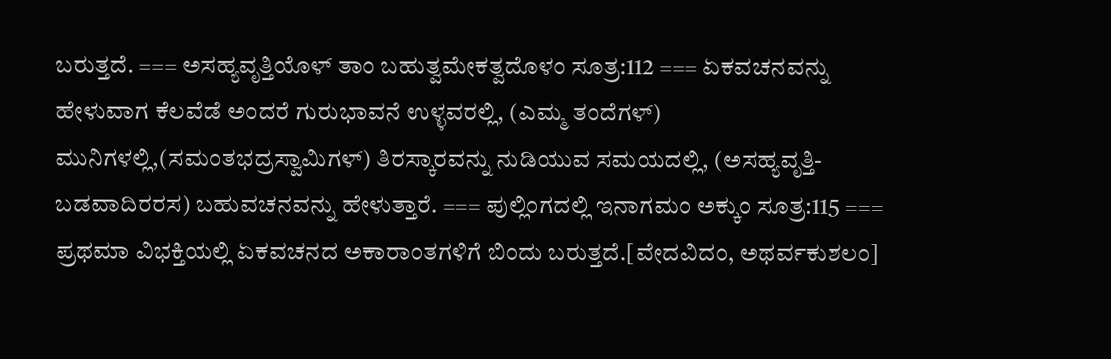ಬರುತ್ತದೆ. === ಅಸಹ್ಯವೃತ್ತಿಯೊಳ್ ತಾಂ ಬಹುತ್ವಮೇಕತ್ವದೊಳಂ ಸೂತ್ರ:112 === ಏಕವಚನವನ್ನು ಹೇಳುವಾಗ ಕೆಲವೆಡೆ ಅಂದರೆ ಗುರುಭಾವನೆ ಉಳ್ಳವರಲ್ಲಿ, (ಎಮ್ಮ ತಂದೆಗಳ್) ಮುನಿಗಳಲ್ಲಿ,(ಸಮಂತಭದ್ರಸ್ವಾಮಿಗಳ್) ತಿರಸ್ಕಾರವನ್ನು ನುಡಿಯುವ ಸಮಯದಲ್ಲಿ, (ಅಸಹ್ಯವೃತ್ತಿ-ಬಡವಾದಿರರಸ) ಬಹುವಚನವನ್ನು ಹೇಳುತ್ತಾರೆ. === ಪುಲ್ಲಿಂಗದಲ್ಲಿ ಇನಾಗಮಂ ಅಕ್ಕುಂ ಸೂತ್ರ:115 === ಪ್ರಥಮಾ ವಿಭಕ್ತಿಯಲ್ಲಿ ಏಕವಚನದ ಅಕಾರಾಂತಗಳಿಗೆ ಬಿಂದು ಬರುತ್ತದೆ.[ವೇದವಿದಂ, ಅಥರ್ವಕುಶಲಂ]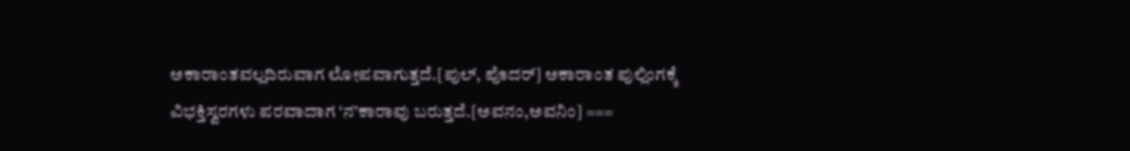ಅಕಾರಾಂತವಲ್ಲದಿರುವಾಗ ಲೋಪವಾಗುತ್ತದೆ.[ಪುಲ್, ಪೊದರ್] ಅಕಾರಾಂತ ಪುಲ್ಲಿಂಗಕ್ಕೆ ವಿಭಕ್ತಿಸ್ವರಗಳು ಪರವಾದಾಗ ‘ನ’ಕಾರಾವು ಬರುತ್ತದೆ.[ಅವನಂ,ಅವನಿಂ] ===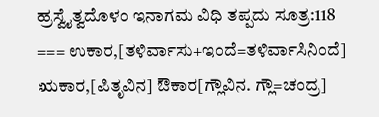ಹ್ರಸ್ವೈತ್ವದೊಳಂ ಇನಾಗಮ ವಿಧಿ ತಪ್ಪದು ಸೂತ್ರ:118 === ಉಕಾರ,[ತಳಿರ್ವಾಸು+ಇಂದೆ=ತಳಿರ್ವಾಸಿನಿಂದೆ] ಋಕಾರ,[ಪಿತೃವಿನ] ಔಕಾರ[ಗ್ಲೌವಿನ. ಗ್ಲೌ=ಚಂದ್ರ]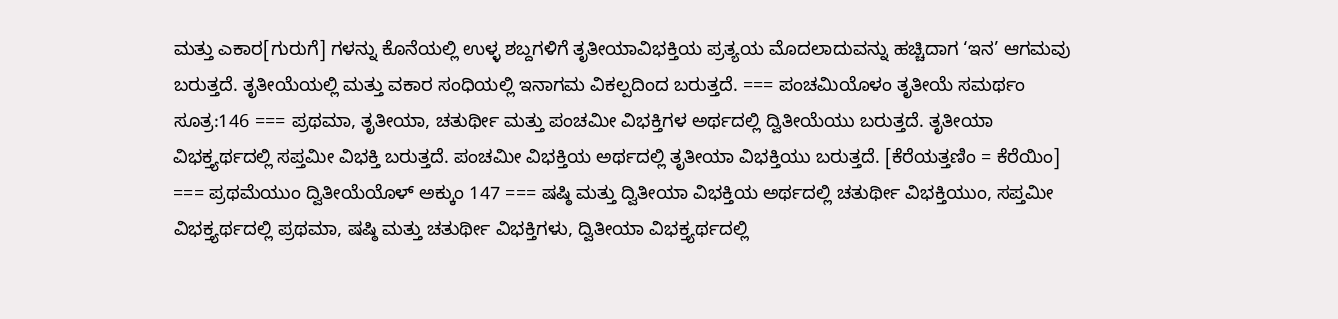ಮತ್ತು ಎಕಾರ[ಗುರುಗೆ] ಗಳನ್ನು ಕೊನೆಯಲ್ಲಿ ಉಳ್ಳ ಶಬ್ದಗಳಿಗೆ ತೃತೀಯಾವಿಭಕ್ತಿಯ ಪ್ರತ್ಯಯ ಮೊದಲಾದುವನ್ನು ಹಚ್ಚಿದಾಗ ‘ಇನ’ ಆಗಮವು ಬರುತ್ತದೆ. ತೃತೀಯೆಯಲ್ಲಿ ಮತ್ತು ವಕಾರ ಸಂಧಿಯಲ್ಲಿ ಇನಾಗಮ ವಿಕಲ್ಪದಿಂದ ಬರುತ್ತದೆ. === ಪಂಚಮಿಯೊಳಂ ತೃತೀಯೆ ಸಮರ್ಥಂ ಸೂತ್ರ:146 === ಪ್ರಥಮಾ, ತೃತೀಯಾ, ಚತುರ್ಥೀ ಮತ್ತು ಪಂಚಮೀ ವಿಭಕ್ತಿಗಳ ಅರ್ಥದಲ್ಲಿ ದ್ವಿತೀಯೆಯು ಬರುತ್ತದೆ. ತೃತೀಯಾ ವಿಭಕ್ತ್ಯರ್ಥದಲ್ಲಿ ಸಪ್ತಮೀ ವಿಭಕ್ತಿ ಬರುತ್ತದೆ. ಪಂಚಮೀ ವಿಭಕ್ತಿಯ ಅರ್ಥದಲ್ಲಿ ತೃತೀಯಾ ವಿಭಕ್ತಿಯು ಬರುತ್ತದೆ. [ಕೆರೆಯತ್ತಣಿಂ = ಕೆರೆಯಿಂ] === ಪ್ರಥಮೆಯುಂ ದ್ವಿತೀಯೆಯೊಳ್ ಅಕ್ಕುಂ 147 === ಷಷ್ಠಿ ಮತ್ತು ದ್ವಿತೀಯಾ ವಿಭಕ್ತಿಯ ಅರ್ಥದಲ್ಲಿ ಚತುರ್ಥೀ ವಿಭಕ್ತಿಯುಂ, ಸಪ್ತಮೀ ವಿಭಕ್ತ್ಯರ್ಥದಲ್ಲಿ ಪ್ರಥಮಾ, ಷಷ್ಠಿ ಮತ್ತು ಚತುರ್ಥೀ ವಿಭಕ್ತಿಗಳು, ದ್ವಿತೀಯಾ ವಿಭಕ್ತ್ಯರ್ಥದಲ್ಲಿ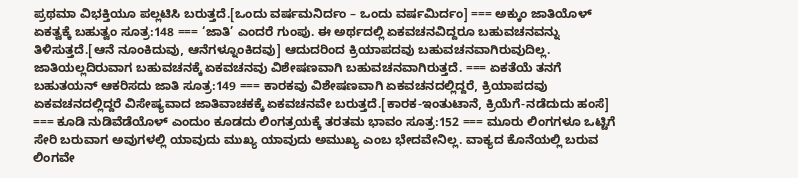ಪ್ರಥಮಾ ವಿಭಕ್ತಿಯೂ ಪಲ್ಲಟಿಸಿ ಬರುತ್ತದೆ.[ಒಂದು ವರ್ಷಮನಿರ್ದಂ – ಒಂದು ವರ್ಷಮಿರ್ದಂ] === ಅಕ್ಕುಂ ಜಾತಿಯೊಳ್ ಏಕತ್ವಕ್ಕೆ ಬಹುತ್ವಂ ಸೂತ್ರ:148 === ‘ಜಾತಿ’ ಎಂದರೆ ಗುಂಪು. ಈ ಅರ್ಥದಲ್ಲಿ ಏಕವಚನವಿದ್ದರೂ ಬಹುವಚನವನ್ನು ತಿಳಿಸುತ್ತದೆ.[ಆನೆ ನೂಂಕಿದುವು, ಆನೆಗಳ್ನೂಂಕಿದವು] ಆದುದರಿಂದ ಕ್ರಿಯಾಪದವು ಬಹುವಚನವಾಗಿರುವುದಿಲ್ಲ. ಜಾತಿಯಲ್ಲದಿರುವಾಗ ಬಹುವಚನಕ್ಕೆ ಏಕವಚನವು ವಿಶೇಷಣವಾಗಿ ಬಹುವಚನವಾಗಿರುತ್ತದೆ. === ಏಕತೆಯೆ ತನಗೆ ಬಹುತಯನ್ ಆಕರಿಸದು ಜಾತಿ ಸೂತ್ರ:149 === ಕಾರಕವು ವಿಶೇಷಣವಾಗಿ ಏಕವಚನದಲ್ಲಿದ್ದರೆ, ಕ್ರಿಯಾಪದವು ಏಕವಚನದಲ್ಲಿದ್ದರೆ ವಿಸೇಷ್ಯವಾದ ಜಾತಿವಾಚಕಕ್ಕೆ ಏಕವಚನವೇ ಬರುತ್ತದೆ.[ಕಾರಕ-ಇಂತುಟಾನೆ, ಕ್ರಿಯೆಗೆ-ನಡೆದುದು ಹಂಸೆ] === ಕೂಡಿ ನುಡಿವೆಡೆಯೊಳ್ ಎಂದುಂ ಕೂಡದು ಲಿಂಗತ್ರಯಕ್ಕೆ ತರತಮ ಭಾವಂ ಸೂತ್ರ:152 === ಮೂರು ಲಿಂಗಗಳೂ ಒಟ್ಟಿಗೆ ಸೇರಿ ಬರುವಾಗ ಅವುಗಳಲ್ಲಿ ಯಾವುದು ಮುಖ್ಯ ಯಾವುದು ಅಮುಖ್ಯ ಎಂಬ ಭೇದವೇನಿಲ್ಲ. ವಾಕ್ಯದ ಕೊನೆಯಲ್ಲಿ ಬರುವ ಲಿಂಗವೇ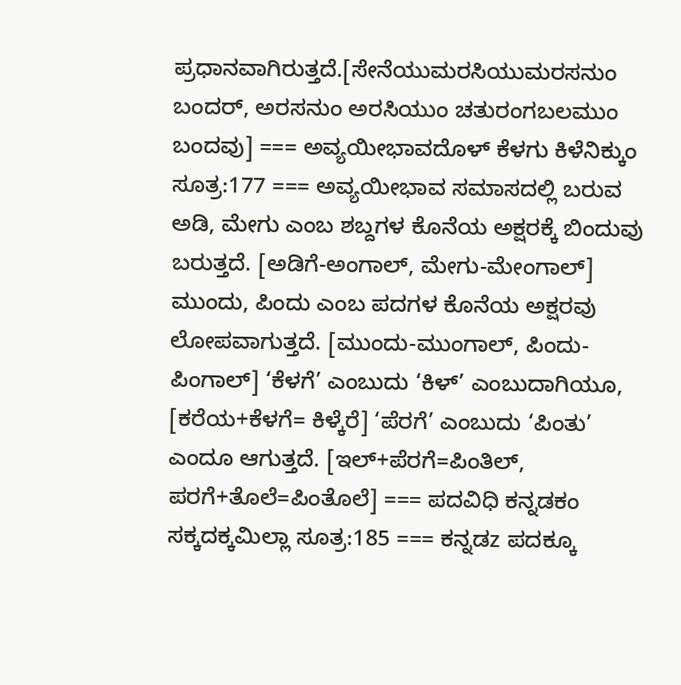ಪ್ರಧಾನವಾಗಿರುತ್ತದೆ.[ಸೇನೆಯುಮರಸಿಯುಮರಸನುಂ ಬಂದರ್, ಅರಸನುಂ ಅರಸಿಯುಂ ಚತುರಂಗಬಲಮುಂ ಬಂದವು] === ಅವ್ಯಯೀಭಾವದೊಳ್ ಕೆಳಗು ಕಿಳೆನಿಕ್ಕುಂ ಸೂತ್ರ:177 === ಅವ್ಯಯೀಭಾವ ಸಮಾಸದಲ್ಲಿ ಬರುವ ಅಡಿ, ಮೇಗು ಎಂಬ ಶಬ್ದಗಳ ಕೊನೆಯ ಅಕ್ಷರಕ್ಕೆ ಬಿಂದುವು ಬರುತ್ತದೆ. [ಅಡಿಗೆ-ಅಂಗಾಲ್, ಮೇಗು-ಮೇಂಗಾಲ್] ಮುಂದು, ಪಿಂದು ಎಂಬ ಪದಗಳ ಕೊನೆಯ ಅಕ್ಷರವು ಲೋಪವಾಗುತ್ತದೆ. [ಮುಂದು-ಮುಂಗಾಲ್, ಪಿಂದು-ಪಿಂಗಾಲ್] ‘ಕೆಳಗೆ’ ಎಂಬುದು ‘ಕಿಳ್’ ಎಂಬುದಾಗಿಯೂ, [ಕರೆಯ+ಕೆಳಗೆ= ಕಿಳ್ಕೆರೆ] ‘ಪೆರಗೆ’ ಎಂಬುದು ‘ಪಿಂತು’ ಎಂದೂ ಆಗುತ್ತದೆ. [ಇಲ್+ಪೆರಗೆ=ಪಿಂತಿಲ್, ಪರಗೆ+ತೊಲೆ=ಪಿಂತೊಲೆ] === ಪದವಿಧಿ ಕನ್ನಡಕಂ ಸಕ್ಕದಕ್ಕಮಿಲ್ಲಾ ಸೂತ್ರ:185 === ಕನ್ನಡz ಪದಕ್ಕೂ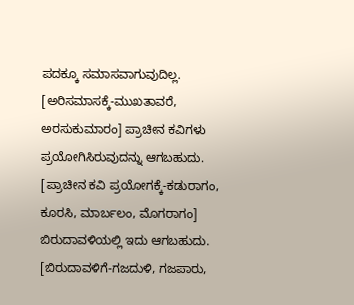ಪದಕ್ಕೂ ಸಮಾಸವಾಗುವುದಿಲ್ಲ. [ಅರಿಸಮಾಸಕ್ಕೆ-ಮುಖತಾವರೆ, ಅರಸುಕುಮಾರಂ] ಪ್ರಾಚೀನ ಕವಿಗಳು ಪ್ರಯೋಗಿಸಿರುವುದನ್ನು ಆಗಬಹುದು. [ಪ್ರಾಚೀನ ಕವಿ ಪ್ರಯೋಗಕ್ಕೆ-ಕಡುರಾಗಂ, ಕೂರಸಿ, ಮಾರ್ಬಲಂ, ಮೊಗರಾಗಂ] ಬಿರುದಾವಳಿಯಲ್ಲಿ ಇದು ಆಗಬಹುದು. [ಬಿರುದಾವಳಿಗೆ-ಗಜದುಳಿ, ಗಜಪಾರು,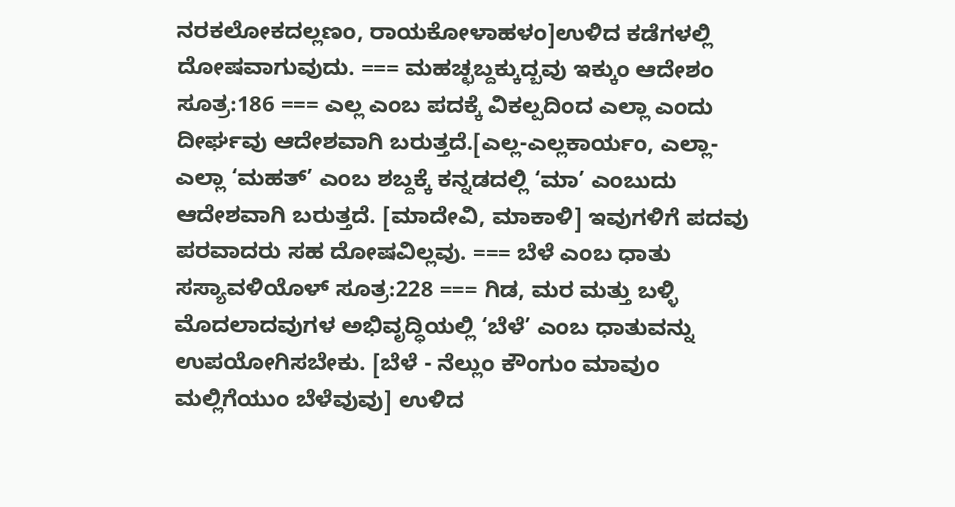ನರಕಲೋಕದಲ್ಲಣಂ, ರಾಯಕೋಳಾಹಳಂ]ಉಳಿದ ಕಡೆಗಳಲ್ಲಿ ದೋಷವಾಗುವುದು. === ಮಹಚ್ಛಬ್ದಕ್ಕುದ್ಬವು ಇಕ್ಕುಂ ಆದೇಶಂ ಸೂತ್ರ:186 === ಎಲ್ಲ ಎಂಬ ಪದಕ್ಕೆ ವಿಕಲ್ಪದಿಂದ ಎಲ್ಲಾ ಎಂದು ದೀರ್ಘವು ಆದೇಶವಾಗಿ ಬರುತ್ತದೆ.[ಎಲ್ಲ-ಎಲ್ಲಕಾರ್ಯಂ, ಎಲ್ಲಾ-ಎಲ್ಲಾ ‘ಮಹತ್’ ಎಂಬ ಶಬ್ದಕ್ಕೆ ಕನ್ನಡದಲ್ಲಿ ‘ಮಾ’ ಎಂಬುದು ಆದೇಶವಾಗಿ ಬರುತ್ತದೆ. [ಮಾದೇವಿ, ಮಾಕಾಳಿ] ಇವುಗಳಿಗೆ ಪದವು ಪರವಾದರು ಸಹ ದೋಷವಿಲ್ಲವು. === ಬೆಳೆ ಎಂಬ ಧಾತು ಸಸ್ಯಾವಳಿಯೊಳ್ ಸೂತ್ರ:228 === ಗಿಡ, ಮರ ಮತ್ತು ಬಳ್ಳಿ ಮೊದಲಾದವುಗಳ ಅಭಿವೃದ್ಧಿಯಲ್ಲಿ ‘ಬೆಳೆ’ ಎಂಬ ಧಾತುವನ್ನು ಉಪಯೋಗಿಸಬೇಕು. [ಬೆಳೆ - ನೆಲ್ಲುಂ ಕೌಂಗುಂ ಮಾವುಂ ಮಲ್ಲಿಗೆಯುಂ ಬೆಳೆವುವು] ಉಳಿದ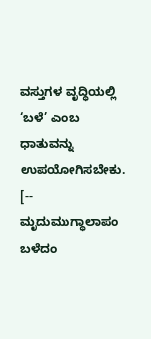ವಸ್ತುಗಳ ವೃದ್ಧಿಯಲ್ಲಿ ‘ಬಳೆ’ ಎಂಬ ಧಾತುವನ್ನು ಉಪಯೋಗಿಸಬೇಕು. [-- ಮೃದುಮುಗ್ಧಾಲಾಪಂ ಬಳೆದಂ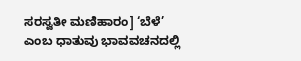ಸರಸ್ವತೀ ಮಣಿಹಾರಂ] ‘ಬೆಳೆ’ ಎಂಬ ಧಾತುವು ಭಾವವಚನದಲ್ಲಿ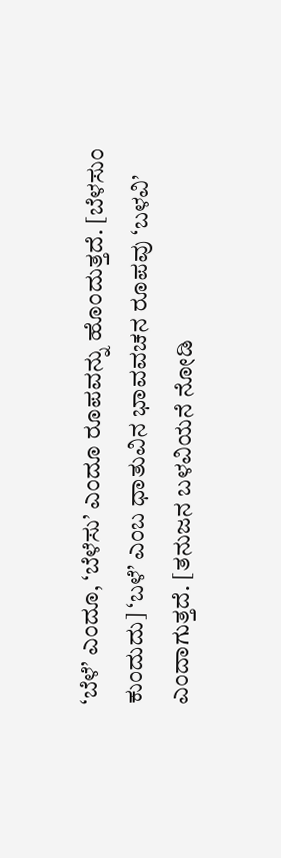‘ಬೆಳೆ’ ಎಂದೂ, ‘ಬೆಳೆಸು’ ಎಂದೂ ರೂಪವನ್ನು ಹೊಂದುತ್ತದೆ. [ಬೆಳಸುಂ ಕುಂದುದು] ‘ಬಳೆ’ ಎಂಬ ಧಾತುವಿನ ಭಾವವಚನ ರೂಪವು ‘ಬಳವಿ’ ಎಂದಾಗುತ್ತದೆ. [ತನುಜನ ಬಳವಿಯನೆ ನೋಡಿ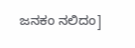ಜನಕಂ ನಲಿದಂ]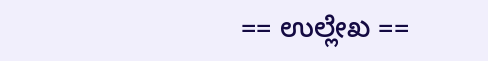== ಉಲ್ಲೇಖ ==